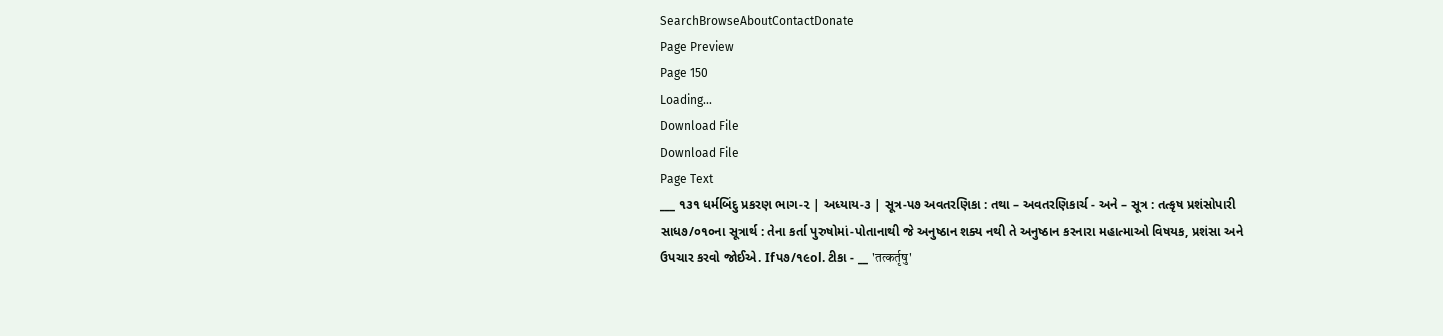SearchBrowseAboutContactDonate
Page Preview
Page 150
Loading...
Download File
Download File
Page Text
___ ૧૩૧ ધર્મબિંદુ પ્રકરણ ભાગ-૨ | અધ્યાય-૩ | સૂત્ર-પ૭ અવતરણિકા : તથા – અવતરણિકાર્ચ - અને – સૂત્ર : તત્કૃષ પ્રશંસોપારી સાધ૭/૦૧૦ના સૂત્રાર્થ : તેના કર્તા પુરુષોમાં-પોતાનાથી જે અનુષ્ઠાન શક્ય નથી તે અનુષ્ઠાન કરનારા મહાત્માઓ વિષયક, પ્રશંસા અને ઉપચાર કરવો જોઈએ. Ifપ૭/૧૯ol. ટીકા - __ 'तत्कर्तृषु'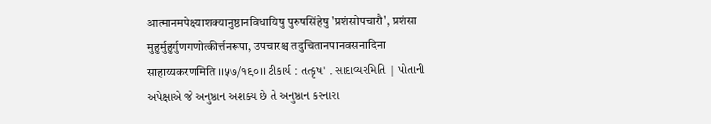आत्मानमपेक्ष्याशक्यानुष्ठानविधायिषु पुरुषसिंहेषु 'प्रशंसोपचारौ', प्रशंसा मुहुर्मुहुर्गुणगणोत्कीर्त्तनरूपा, उपचारश्च तदुचितानपानवसनादिना साहाय्यकरणमिति ।।५७/१९०।। ટીકાર્ય : તત્કૃષ' . સાદાવ્યરમિતિ | પોતાની અપેક્ષાએ જે અનુષ્ઠાન અશક્ય છે તે અનુષ્ઠાન કરનારા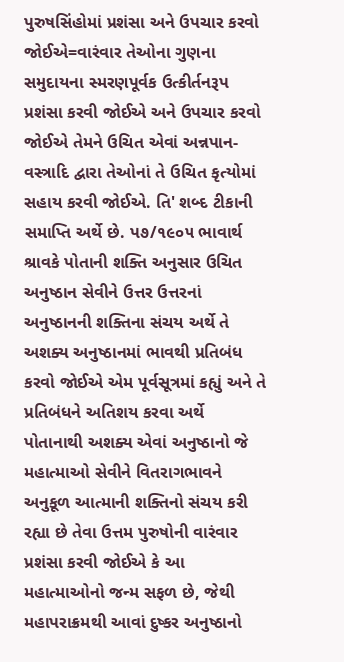પુરુષસિંહોમાં પ્રશંસા અને ઉપચાર કરવો જોઈએ=વારંવાર તેઓના ગુણના સમુદાયના સ્મરણપૂર્વક ઉત્કીર્તનરૂપ પ્રશંસા કરવી જોઈએ અને ઉપચાર કરવો જોઈએ તેમને ઉચિત એવાં અન્નપાન-વસ્ત્રાદિ દ્વારા તેઓનાં તે ઉચિત કૃત્યોમાં સહાય કરવી જોઈએ. તિ' શબ્દ ટીકાની સમાપ્તિ અર્થે છે. પ૭/૧૯૦૫ ભાવાર્થ શ્રાવકે પોતાની શક્તિ અનુસાર ઉચિત અનુષ્ઠાન સેવીને ઉત્તર ઉત્તરનાં અનુષ્ઠાનની શક્તિના સંચય અર્થે તે અશક્ય અનુષ્ઠાનમાં ભાવથી પ્રતિબંધ કરવો જોઈએ એમ પૂર્વસૂત્રમાં કહ્યું અને તે પ્રતિબંધને અતિશય કરવા અર્થે પોતાનાથી અશક્ય એવાં અનુષ્ઠાનો જે મહાત્માઓ સેવીને વિતરાગભાવને અનુકૂળ આત્માની શક્તિનો સંચય કરી રહ્યા છે તેવા ઉત્તમ પુરુષોની વારંવાર પ્રશંસા કરવી જોઈએ કે આ મહાત્માઓનો જન્મ સફળ છે, જેથી મહાપરાક્રમથી આવાં દુષ્કર અનુષ્ઠાનો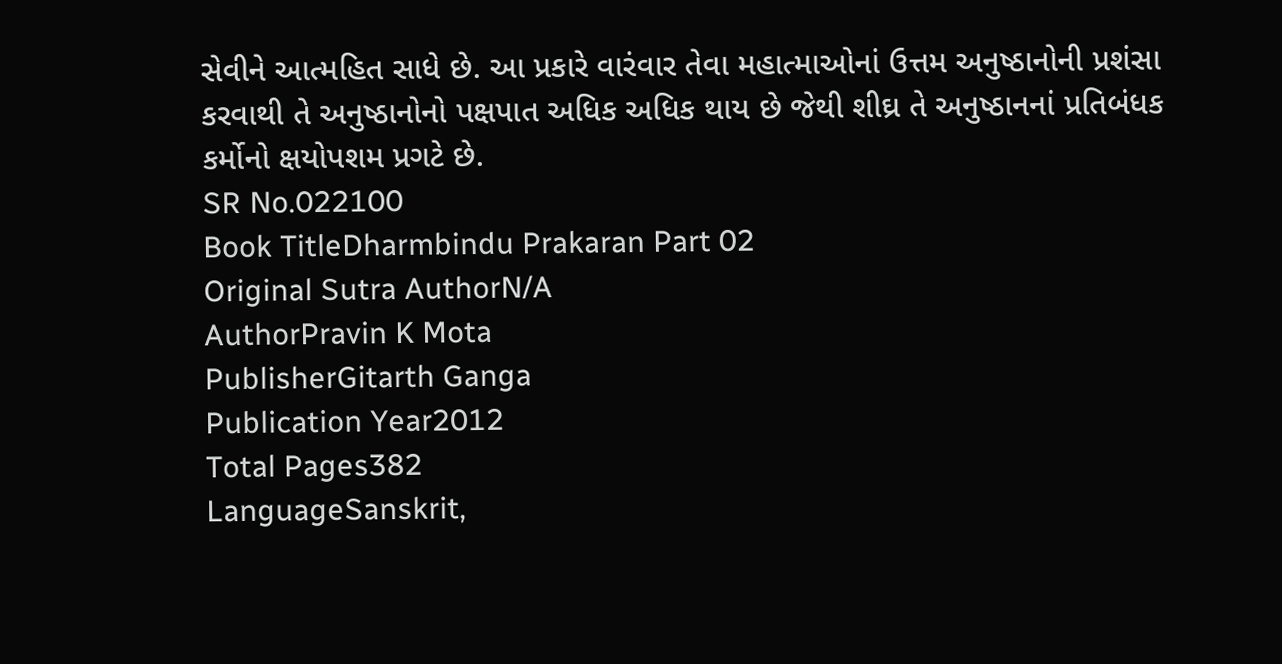સેવીને આત્મહિત સાધે છે. આ પ્રકારે વારંવાર તેવા મહાત્માઓનાં ઉત્તમ અનુષ્ઠાનોની પ્રશંસા કરવાથી તે અનુષ્ઠાનોનો પક્ષપાત અધિક અધિક થાય છે જેથી શીઘ્ર તે અનુષ્ઠાનનાં પ્રતિબંધક કર્મોનો ક્ષયોપશમ પ્રગટે છે.
SR No.022100
Book TitleDharmbindu Prakaran Part 02
Original Sutra AuthorN/A
AuthorPravin K Mota
PublisherGitarth Ganga
Publication Year2012
Total Pages382
LanguageSanskrit,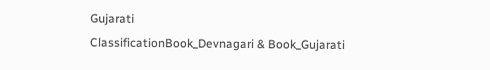Gujarati
ClassificationBook_Devnagari & Book_Gujarati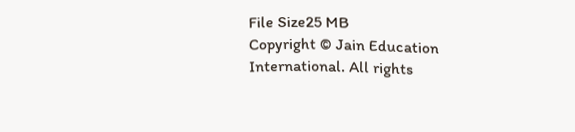File Size25 MB
Copyright © Jain Education International. All rights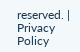reserved. | Privacy Policy